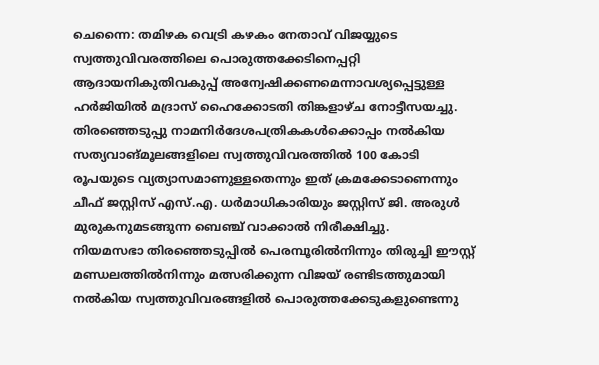ചെന്നൈ: തമിഴക വെട്രി കഴകം നേതാവ് വിജയ്യുടെ സ്വത്തുവിവരത്തിലെ പൊരുത്തക്കേടിനെപ്പറ്റി ആദായനികുതിവകുപ്പ് അന്വേഷിക്കണമെന്നാവശ്യപ്പെട്ടുള്ള ഹർജിയിൽ മദ്രാസ് ഹൈക്കോടതി തിങ്കളാഴ്ച നോട്ടീസയച്ചു. തിരഞ്ഞെടുപ്പു നാമനിർദേശപത്രികകൾക്കൊപ്പം നൽകിയ സത്യവാങ്മൂലങ്ങളിലെ സ്വത്തുവിവരത്തിൽ 100 കോടി രൂപയുടെ വ്യത്യാസമാണുള്ളതെന്നും ഇത് ക്രമക്കേടാണെന്നും ചീഫ് ജസ്റ്റിസ് എസ്.എ. ധർമാധികാരിയും ജസ്റ്റിസ് ജി. അരുൾ മുരുകനുമടങ്ങുന്ന ബെഞ്ച് വാക്കാൽ നിരീക്ഷിച്ചു.
നിയമസഭാ തിരഞ്ഞെടുപ്പിൽ പെരമ്പൂരിൽനിന്നും തിരുച്ചി ഈസ്റ്റ് മണ്ഡലത്തിൽനിന്നും മത്സരിക്കുന്ന വിജയ് രണ്ടിടത്തുമായി നൽകിയ സ്വത്തുവിവരങ്ങളിൽ പൊരുത്തക്കേടുകളുണ്ടെന്നു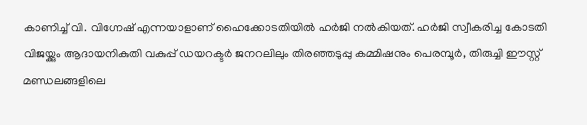കാണിച്ച് വി. വിഗ്നേഷ് എന്നയാളാണ് ഹൈക്കോടതിയിൽ ഹർജി നൽകിയത്. ഹർജി സ്വീകരിച്ച കോടതി വിജയ്ക്കും ആദായനികുതി വകുപ്പ് ഡയറക്ടർ ജനറലിലും തിരഞ്ഞടുപ്പു കമ്മിഷനും പെരമ്പൂർ, തിരുച്ചി ഈസ്റ്റ് മണ്ഡലങ്ങളിലെ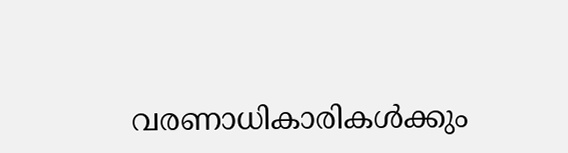വരണാധികാരികൾക്കും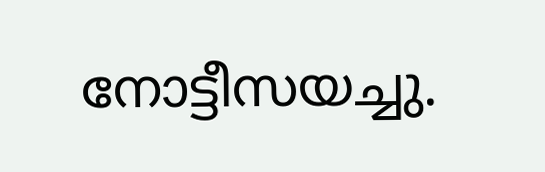നോട്ടീസയച്ചു.